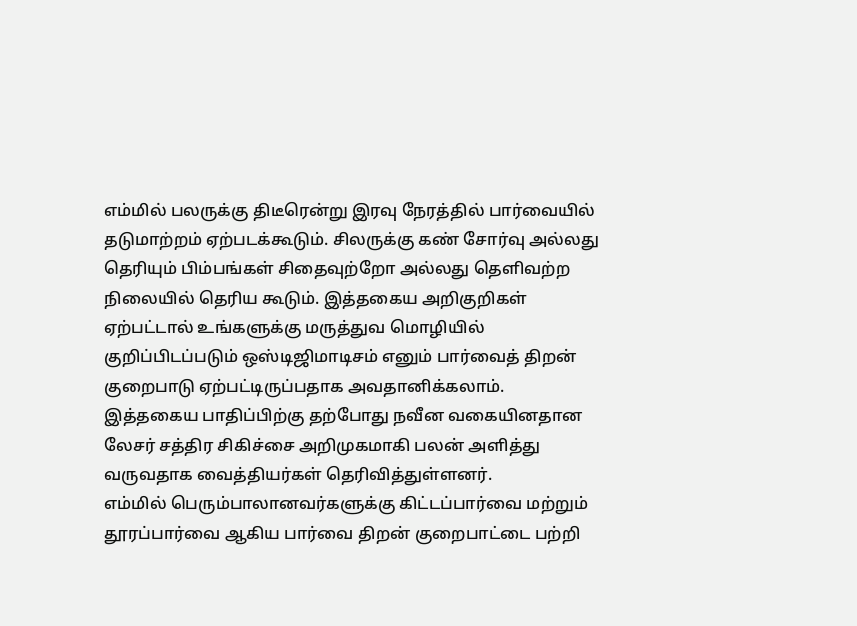எம்மில் பலருக்கு திடீரென்று இரவு நேரத்தில் பார்வையில் தடுமாற்றம் ஏற்படக்கூடும். சிலருக்கு கண் சோர்வு அல்லது தெரியும் பிம்பங்கள் சிதைவுற்றோ அல்லது தெளிவற்ற நிலையில் தெரிய கூடும். இத்தகைய அறிகுறிகள் ஏற்பட்டால் உங்களுக்கு மருத்துவ மொழியில் குறிப்பிடப்படும் ஒஸ்டிஜிமாடிசம் எனும் பார்வைத் திறன் குறைபாடு ஏற்பட்டிருப்பதாக அவதானிக்கலாம். இத்தகைய பாதிப்பிற்கு தற்போது நவீன வகையினதான லேசர் சத்திர சிகிச்சை அறிமுகமாகி பலன் அளித்து வருவதாக வைத்தியர்கள் தெரிவித்துள்ளனர்.
எம்மில் பெரும்பாலானவர்களுக்கு கிட்டப்பார்வை மற்றும் தூரப்பார்வை ஆகிய பார்வை திறன் குறைபாட்டை பற்றி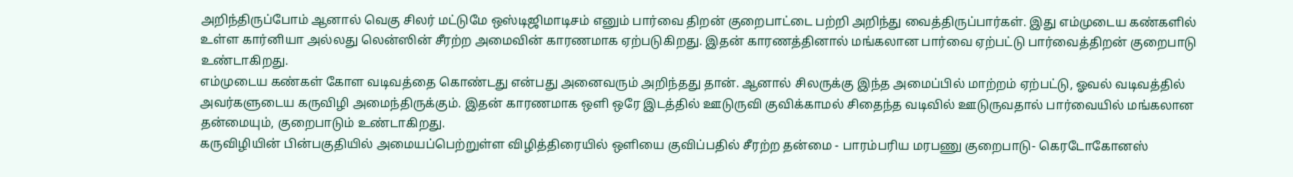அறிந்திருப்போம் ஆனால் வெகு சிலர் மட்டுமே ஒஸ்டிஜிமாடிசம் எனும் பார்வை திறன் குறைபாட்டை பற்றி அறிந்து வைத்திருப்பார்கள். இது எம்முடைய கண்களில் உள்ள கார்னியா அல்லது லென்ஸின் சீரற்ற அமைவின் காரணமாக ஏற்படுகிறது. இதன் காரணத்தினால் மங்கலான பார்வை ஏற்பட்டு பார்வைத்திறன் குறைபாடு உண்டாகிறது.
எம்முடைய கண்கள் கோள வடிவத்தை கொண்டது என்பது அனைவரும் அறிந்தது தான். ஆனால் சிலருக்கு இந்த அமைப்பில் மாற்றம் ஏற்பட்டு, ஓவல் வடிவத்தில் அவர்களுடைய கருவிழி அமைந்திருக்கும். இதன் காரணமாக ஒளி ஒரே இடத்தில் ஊடுருவி குவிக்காமல் சிதைந்த வடிவில் ஊடுருவதால் பார்வையில் மங்கலான தன்மையும், குறைபாடும் உண்டாகிறது.
கருவிழியின் பின்பகுதியில் அமையப்பெற்றுள்ள விழித்திரையில் ஒளியை குவிப்பதில் சீரற்ற தன்மை - பாரம்பரிய மரபணு குறைபாடு- கெரடோகோனஸ்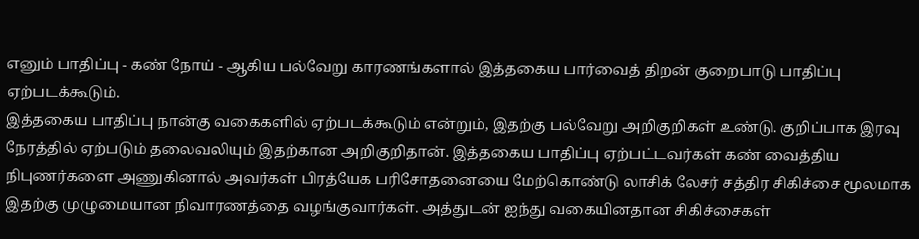எனும் பாதிப்பு - கண் நோய் - ஆகிய பல்வேறு காரணங்களால் இத்தகைய பார்வைத் திறன் குறைபாடு பாதிப்பு ஏற்படக்கூடும்.
இத்தகைய பாதிப்பு நான்கு வகைகளில் ஏற்படக்கூடும் என்றும், இதற்கு பல்வேறு அறிகுறிகள் உண்டு. குறிப்பாக இரவு நேரத்தில் ஏற்படும் தலைவலியும் இதற்கான அறிகுறிதான். இத்தகைய பாதிப்பு ஏற்பட்டவர்கள் கண் வைத்திய நிபுணர்களை அணுகினால் அவர்கள் பிரத்யேக பரிசோதனையை மேற்கொண்டு லாசிக் லேசர் சத்திர சிகிச்சை மூலமாக இதற்கு முழுமையான நிவாரணத்தை வழங்குவார்கள். அத்துடன் ஐந்து வகையினதான சிகிச்சைகள்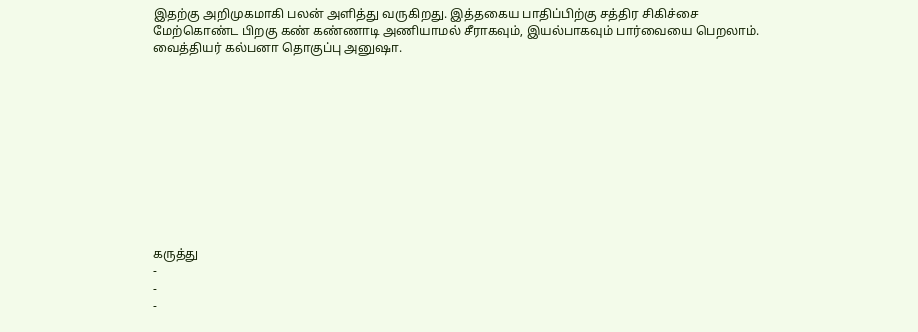இதற்கு அறிமுகமாகி பலன் அளித்து வருகிறது. இத்தகைய பாதிப்பிற்கு சத்திர சிகிச்சை மேற்கொண்ட பிறகு கண் கண்ணாடி அணியாமல் சீராகவும், இயல்பாகவும் பார்வையை பெறலாம்.
வைத்தியர் கல்பனா தொகுப்பு அனுஷா.











கருத்து
-
-
-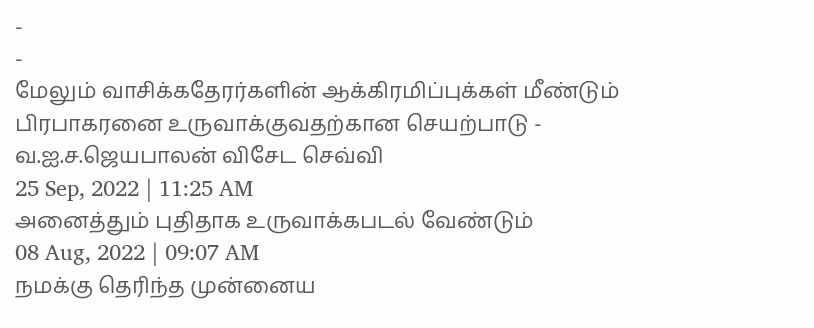-
-
மேலும் வாசிக்கதேரர்களின் ஆக்கிரமிப்புக்கள் மீண்டும் பிரபாகரனை உருவாக்குவதற்கான செயற்பாடு - வ.ஐ.ச.ஜெயபாலன் விசேட செவ்வி
25 Sep, 2022 | 11:25 AM
அனைத்தும் புதிதாக உருவாக்கபடல் வேண்டும்
08 Aug, 2022 | 09:07 AM
நமக்கு தெரிந்த முன்னைய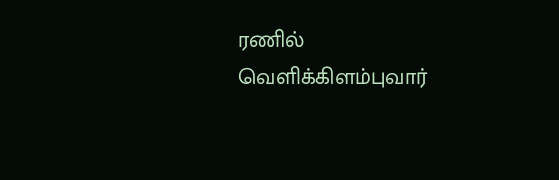ரணில் வெளிக்கிளம்புவார்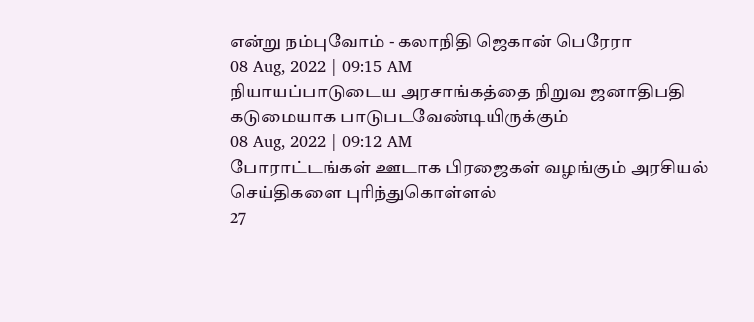என்று நம்புவோம் - கலாநிதி ஜெகான் பெரேரா
08 Aug, 2022 | 09:15 AM
நியாயப்பாடுடைய அரசாங்கத்தை நிறுவ ஜனாதிபதி கடுமையாக பாடுபடவேண்டியிருக்கும்
08 Aug, 2022 | 09:12 AM
போராட்டங்கள் ஊடாக பிரஜைகள் வழங்கும் அரசியல் செய்திகளை புரிந்துகொள்ளல்
27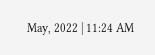May, 2022 | 11:24 AM